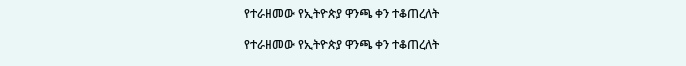የተራዘመው የኢትዮጵያ ዋንጫ ቀን ተቆጠረለት

የተራዘመው የኢትዮጵያ ዋንጫ ቀን ተቆጠረለት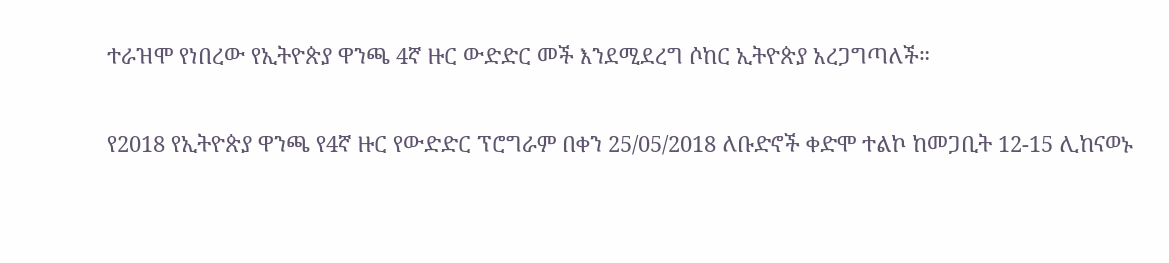ተራዝሞ የነበረው የኢትዮጵያ ዋንጫ 4ኛ ዙር ውድድር መች እንደሚደረግ ሶከር ኢትዮጵያ አረጋግጣለች።

የ2018 የኢትዮጵያ ዋንጫ የ4ኛ ዙር የውድድር ፕሮግራም በቀን 25/05/2018 ለቡድኖች ቀድሞ ተልኮ ከመጋቢት 12-15 ሊከናወኑ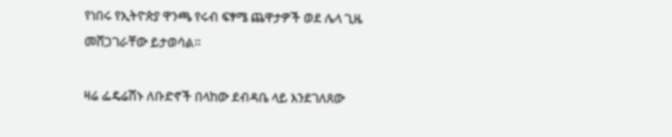የነበሩ የኢትዮጵያ ዋንጫ የሩብ ፍፃሜ ጨዋታዎች ወደ ሌላ ጊዜ መሸጋገራቸው ይታወሳል።

ዛሬ ፌዴሬሽኑ ለቡድኖች በላከው ደብዳቤ ላይ እንደገለጸው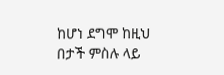ከሆነ ደግሞ ከዚህ በታች ምስሉ ላይ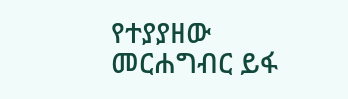የተያያዘው መርሐግብር ይፋ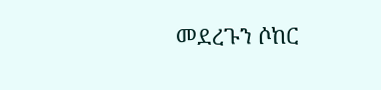መደረጉን ሶከር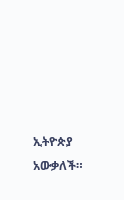ኢትዮጵያ አውቃለች።